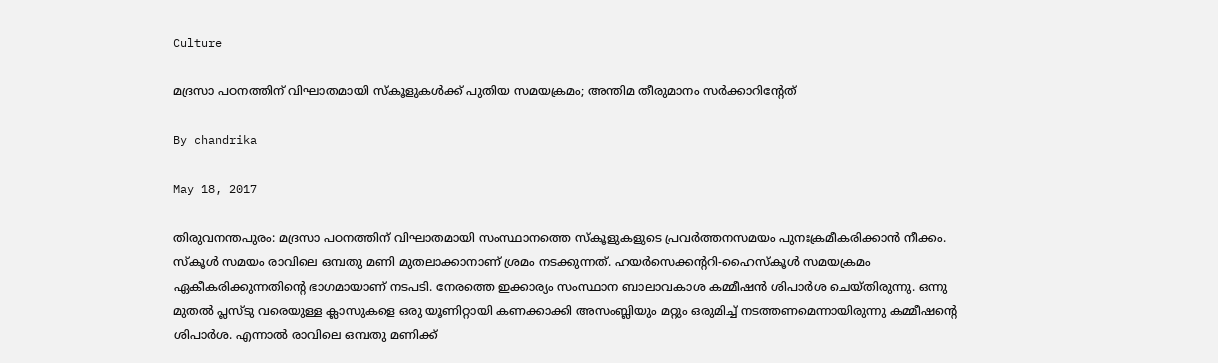Culture

മദ്രസാ പഠനത്തിന് വിഘാതമായി സ്‌കൂളുകള്‍ക്ക് പുതിയ സമയക്രമം; അന്തിമ തീരുമാനം സര്‍ക്കാറിന്റേത്

By chandrika

May 18, 2017

തിരുവനന്തപുരം: മദ്രസാ പഠനത്തിന് വിഘാതമായി സംസ്ഥാനത്തെ സ്‌കൂളുകളുടെ പ്രവര്‍ത്തനസമയം പുനഃക്രമീകരിക്കാന്‍ നീക്കം. സ്‌കൂള്‍ സമയം രാവിലെ ഒമ്പതു മണി മുതലാക്കാനാണ് ശ്രമം നടക്കുന്നത്. ഹയര്‍സെക്കന്ററി-ഹൈസ്‌കൂള്‍ സമയക്രമം ഏകീകരിക്കുന്നതിന്റെ ഭാഗമായാണ് നടപടി. നേരത്തെ ഇക്കാര്യം സംസ്ഥാന ബാലാവകാശ കമ്മീഷന്‍ ശിപാര്‍ശ ചെയ്തിരുന്നു. ഒന്നു മുതല്‍ പ്ലസ്ടു വരെയുള്ള ക്ലാസുകളെ ഒരു യൂണിറ്റായി കണക്കാക്കി അസംബ്ലിയും മറ്റും ഒരുമിച്ച് നടത്തണമെന്നായിരുന്നു കമ്മീഷന്റെ ശിപാര്‍ശ. എന്നാല്‍ രാവിലെ ഒമ്പതു മണിക്ക്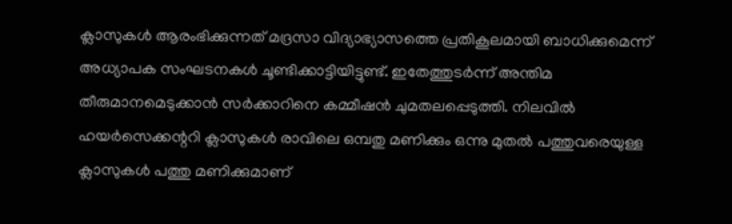ക്ലാസുകള്‍ ആരംഭിക്കുന്നത് മദ്രസാ വിദ്യാഭ്യാസത്തെ പ്രതികൂലമായി ബാധിക്കുമെന്ന് അധ്യാപക സംഘടനകള്‍ ചൂണ്ടിക്കാട്ടിയിട്ടുണ്ട്. ഇതേത്തുടര്‍ന്ന് അന്തിമ തീരുമാനമെടുക്കാന്‍ സര്‍ക്കാറിനെ കമ്മീഷന്‍ ചുമതലപ്പെടുത്തി. നിലവില്‍ ഹയര്‍സെക്കന്ററി ക്ലാസുകള്‍ രാവിലെ ഒമ്പതു മണിക്കും ഒന്നു മുതല്‍ പത്തുവരെയുള്ള ക്ലാസുകള്‍ പത്തു മണിക്കുമാണ്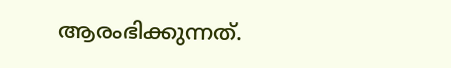ആരംഭിക്കുന്നത്.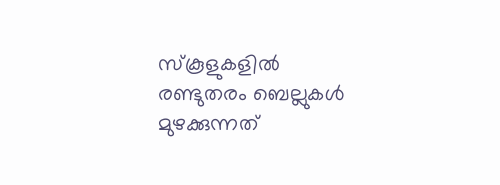സ്‌കൂളുകളില്‍ രണ്ടുതരം ബെല്ലുകള്‍ മുഴക്കുന്നത്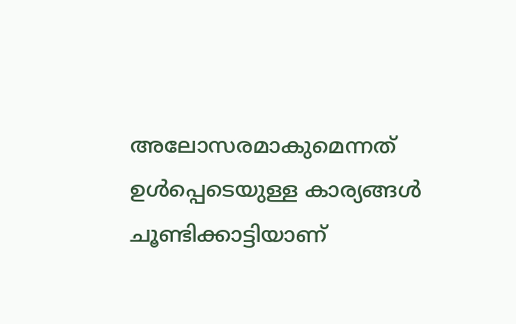അലോസരമാകുമെന്നത് ഉള്‍പ്പെടെയുള്ള കാര്യങ്ങള്‍ ചൂണ്ടിക്കാട്ടിയാണ്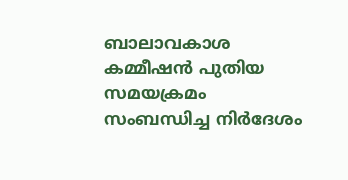ബാലാവകാശ കമ്മീഷന്‍ പുതിയ സമയക്രമം സംബന്ധിച്ച നിര്‍ദേശം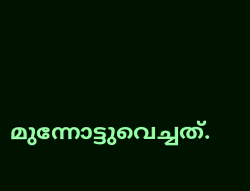മുന്നോട്ടുവെച്ചത്.